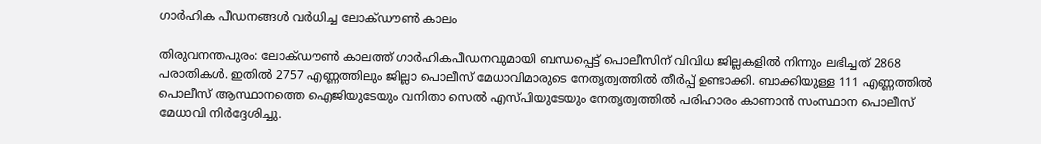ഗാർഹിക പീഡനങ്ങൾ വർധിച്ച ലോക്ഡൗൺ കാലം

തിരുവനന്തപുരം: ലോക്ഡൗണ്‍ കാലത്ത് ഗാര്‍ഹികപീഡനവുമായി ബന്ധപ്പെട്ട് പൊലീസിന് വിവിധ ജില്ലകളില്‍ നിന്നും ലഭിച്ചത് 2868 പരാതികള്‍. ഇതില്‍ 2757 എണ്ണത്തിലും ജില്ലാ പൊലീസ് മേധാവിമാരുടെ നേതൃത്വത്തില്‍ തീര്‍പ്പ് ഉണ്ടാക്കി. ബാക്കിയുള്ള 111 എണ്ണത്തില്‍ പൊലീസ് ആസ്ഥാനത്തെ ഐജിയുടേയും വനിതാ സെല്‍ എസ്പിയുടേയും നേതൃത്വത്തില്‍ പരിഹാരം കാണാന്‍ സംസ്ഥാന പൊലീസ് മേധാവി നിര്‍ദ്ദേശിച്ചു.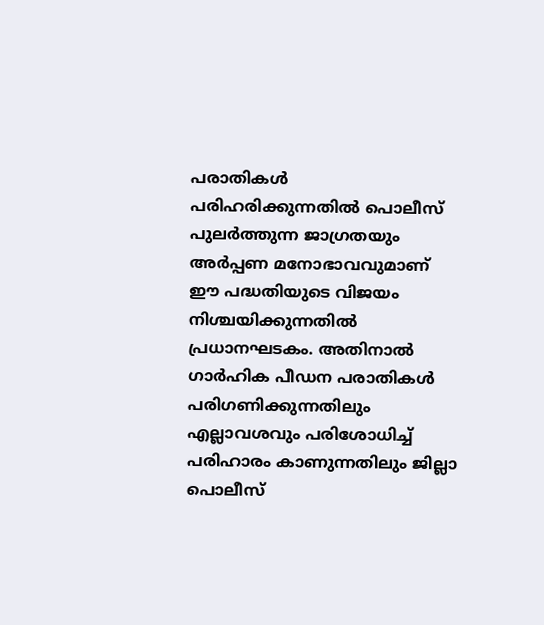പരാതികള്‍ പരിഹരിക്കുന്നതില്‍ പൊലീസ് പുലര്‍ത്തുന്ന ജാഗ്രതയും അര്‍പ്പണ മനോഭാവവുമാണ് ഈ പദ്ധതിയുടെ വിജയം നിശ്ചയിക്കുന്നതില്‍ പ്രധാനഘടകം. അതിനാല്‍ ഗാര്‍ഹിക പീഡന പരാതികള്‍ പരിഗണിക്കുന്നതിലും എല്ലാവശവും പരിശോധിച്ച് പരിഹാരം കാണുന്നതിലും ജില്ലാ പൊലീസ്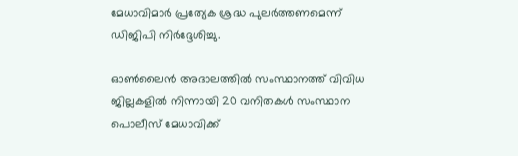മേധാവിമാര്‍ പ്രത്യേക ശ്രദ്ധ പുലര്‍ത്തണമെന്ന് ഡിജിപി നിര്‍ദ്ദേശിച്ചു.

ഓൺലൈൻ അദാലത്തിൽ സംസ്ഥാനത്ത് വിവിധ ജില്ലകളില്‍ നിന്നായി 20 വനിതകള്‍ സംസ്ഥാന പൊലീസ് മേധാവിക്ക്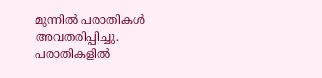മുന്നില്‍ പരാതികള്‍ അവതരിപ്പിച്ചു. പരാതികളില്‍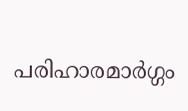പരിഹാരമാര്‍ഗ്ഗം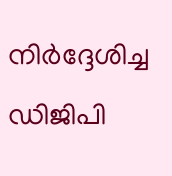നിര്‍ദ്ദേശിച്ച ഡിജിപി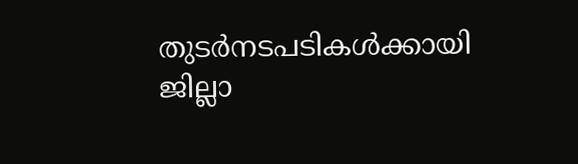തുടര്‍നടപടികള്‍ക്കായി ജില്ലാ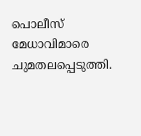പൊലീസ് മേധാവിമാരെ ചുമതലപ്പെടുത്തി.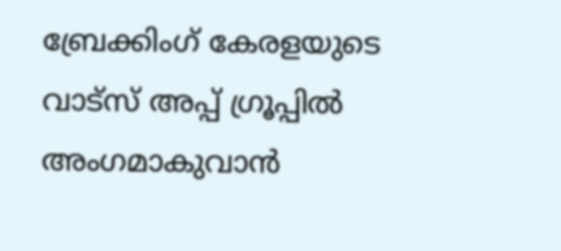ബ്രേക്കിംഗ് കേരളയുടെ വാട്സ് അപ്പ് ഗ്രൂപ്പിൽ അംഗമാകുവാൻ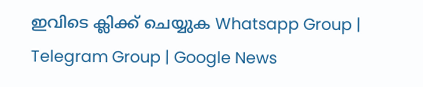ഇവിടെ ക്ലിക്ക് ചെയ്യുക Whatsapp Group | Telegram Group | Google News